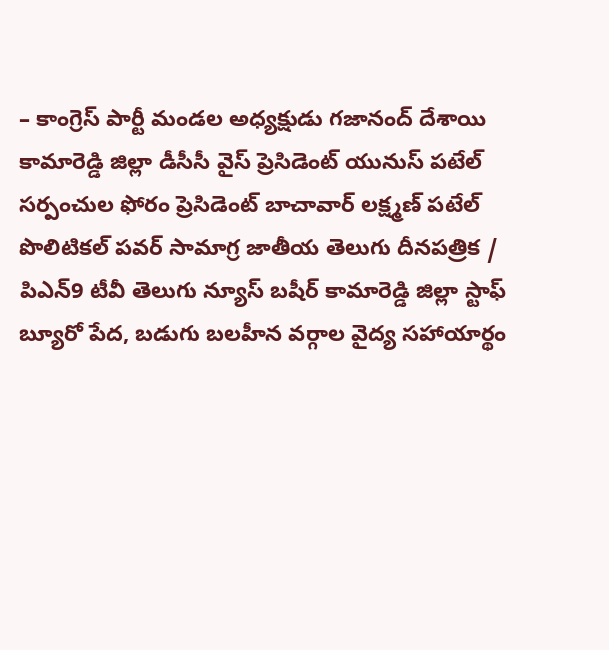– కాంగ్రెస్ పార్టీ మండల అధ్యక్షుడు గజానంద్ దేశాయి
కామారెడ్డి జిల్లా డీసీసీ వైస్ ప్రెసిడెంట్ యునుస్ పటేల్
సర్పంచుల ఫోరం ప్రెసిడెంట్ బాచావార్ లక్ష్మణ్ పటేల్
పొలిటికల్ పవర్ సామాగ్ర జాతీయ తెలుగు దీనపత్రిక / పిఎన్9 టీవీ తెలుగు న్యూస్ బషీర్ కామారెడ్డి జిల్లా స్టాఫ్ బ్యూరో పేద, బడుగు బలహీన వర్గాల వైద్య సహాయార్థం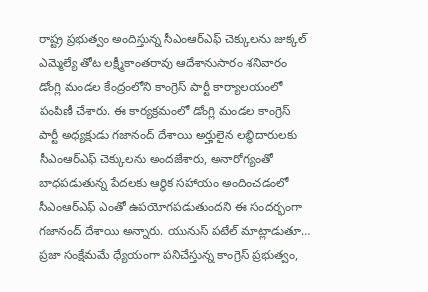రాష్ట్ర ప్రభుత్వం అందిస్తున్న సీఎంఆర్ఎఫ్ చెక్కులను జుక్కల్ ఎమ్మెల్యే తోట లక్ష్మీకాంతరావు ఆదేశానుసారం శనివారం డోంగ్లి మండల కేంద్రంలోని కాంగ్రెస్ పార్టీ కార్యాలయంలో పంపిణీ చేశారు. ఈ కార్యక్రమంలో డోంగ్లి మండల కాంగ్రెస్ పార్టీ అధ్యక్షుడు గజానంద్ దేశాయి అర్హులైన లబ్ధిదారులకు సీఎంఆర్ఎఫ్ చెక్కులను అందజేశారు, అనారోగ్యంతో బాధపడుతున్న పేదలకు ఆర్థిక సహాయం అందించడంలో సీఎంఆర్ఎఫ్ ఎంతో ఉపయోగపడుతుందని ఈ సందర్భంగా గజానంద్ దేశాయి అన్నారు. యునుస్ పటేల్ మాట్లాడుతూ… ప్రజా సంక్షేమమే ధ్యేయంగా పనిచేస్తున్న కాంగ్రెస్ ప్రభుత్వం,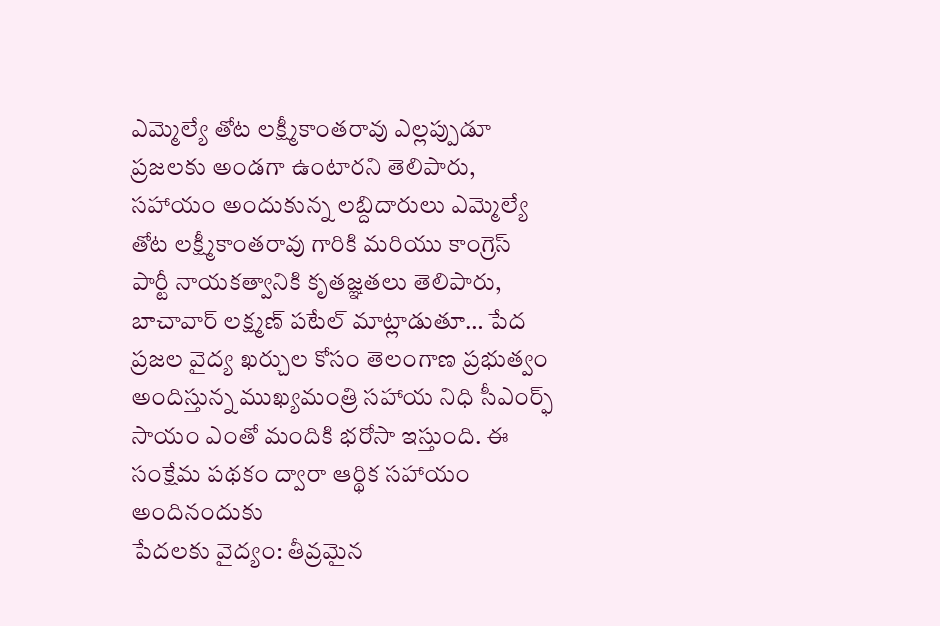ఎమ్మెల్యే తోట లక్ష్మీకాంతరావు ఎల్లప్పుడూ ప్రజలకు అండగా ఉంటారని తెలిపారు, సహాయం అందుకున్న లబ్దిదారులు ఎమ్మెల్యే తోట లక్ష్మీకాంతరావు గారికి మరియు కాంగ్రెస్ పార్టీ నాయకత్వానికి కృతజ్ఞతలు తెలిపారు, బాచావార్ లక్ష్మణ్ పటేల్ మాట్లాడుతూ… పేద ప్రజల వైద్య ఖర్చుల కోసం తెలంగాణ ప్రభుత్వం అందిస్తున్న ముఖ్యమంత్రి సహాయ నిధి సీఎంర్ఫ్ సాయం ఎంతో మందికి భరోసా ఇస్తుంది. ఈ సంక్షేమ పథకం ద్వారా ఆర్థిక సహాయం అందినందుకు
పేదలకు వైద్యం: తీవ్రమైన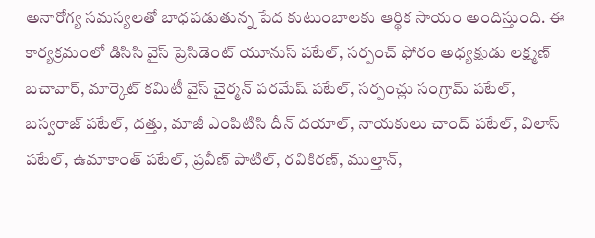అనారోగ్య సమస్యలతో బాధపడుతున్న పేద కుటుంబాలకు ఆర్థిక సాయం అందిస్తుంది. ఈ కార్యక్రమంలో డిసిసి వైస్ ప్రెసిడెంట్ యూనుస్ పటేల్, సర్పంచ్ ఫోరం అధ్యక్షుడు లక్ష్మణ్ బచావార్, మార్కెట్ కమిటీ వైస్ చైర్మన్ పరమేష్ పటేల్, సర్పంచ్లు సంగ్రామ్ పటేల్, బస్వరాజ్ పటేల్, దత్తు, మాజీ ఎంపిటిసి దీన్ దయాల్, నాయకులు చాంద్ పటేల్, విలాస్ పటేల్, ఉమాకాంత్ పటేల్, ప్రవీణ్ పాటిల్, రవికిరణ్, ముల్తాన్,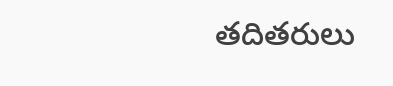తదితరులు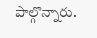పాల్గొన్నారు.